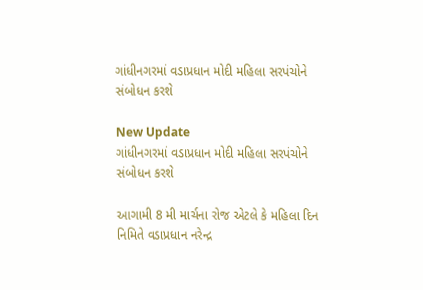ગાંધીનગરમાં વડાપ્રધાન મોદી મહિલા સરપંચોને સંબોધન કરશે

New Update
ગાંધીનગરમાં વડાપ્રધાન મોદી મહિલા સરપંચોને સંબોધન કરશે

આગામી 8 મી માર્ચના રોજ એટલે કે મહિલા દિન નિમિતે વડાપ્રધાન નરેન્દ્ર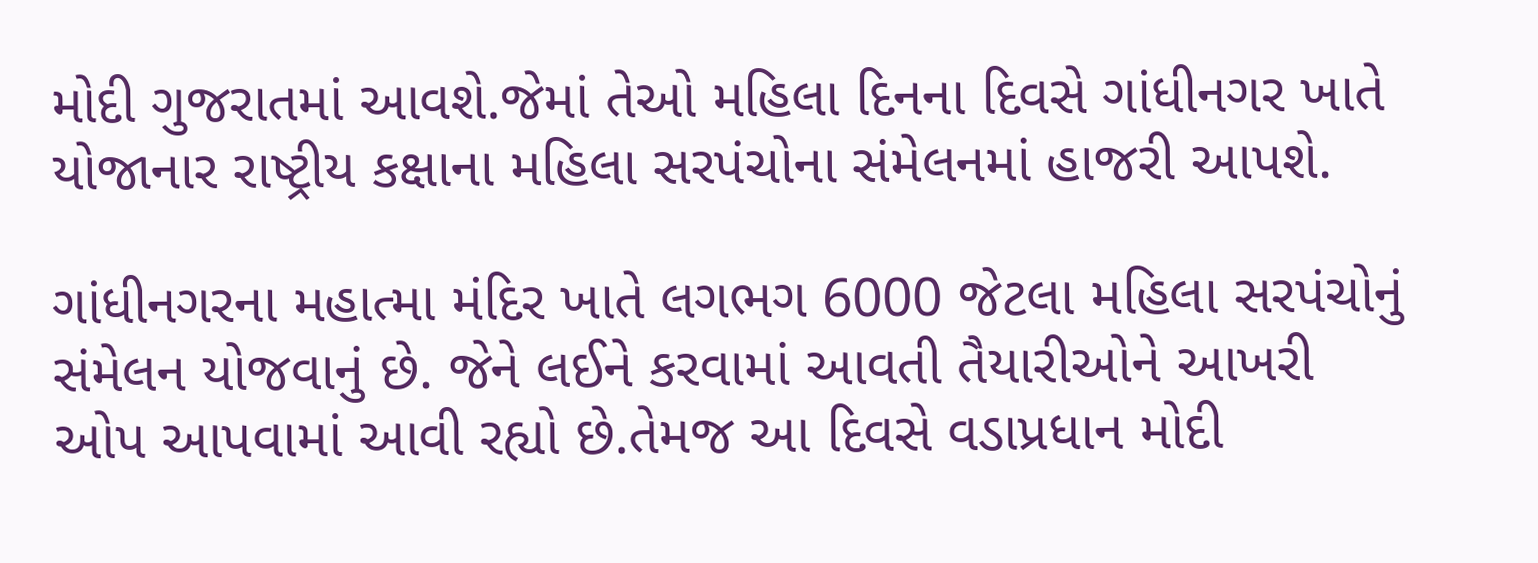મોદી ગુજરાતમાં આવશે.જેમાં તેઓ મહિલા દિનના દિવસે ગાંધીનગર ખાતે યોજાનાર રાષ્ટ્રીય કક્ષાના મહિલા સરપંચોના સંમેલનમાં હાજરી આપશે.

ગાંધીનગરના મહાત્મા મંદિર ખાતે લગભગ 6000 જેટલા મહિલા સરપંચોનું સંમેલન યોજવાનું છે. જેને લઈને કરવામાં આવતી તૈયારીઓને આખરી ઓપ આપવામાં આવી રહ્યો છે.તેમજ આ દિવસે વડાપ્રધાન મોદી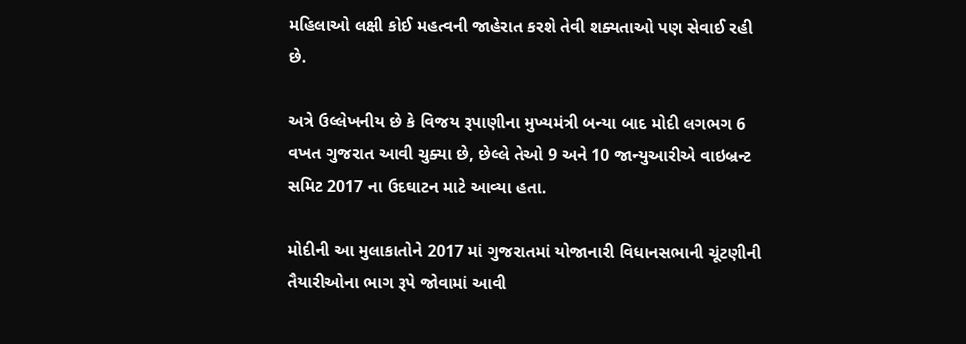મહિલાઓ લક્ષી કોઈ મહત્વની જાહેરાત કરશે તેવી શક્યતાઓ પણ સેવાઈ રહી છે.

અત્રે ઉલ્લેખનીય છે કે વિજય રૂપાણીના મુખ્યમંત્રી બન્યા બાદ મોદી લગભગ 6 વખત ગુજરાત આવી ચુક્યા છે, છેલ્લે તેઓ 9 અને 10 જાન્યુઆરીએ વાઇબ્રન્ટ સમિટ 2017 ના ઉદઘાટન માટે આવ્યા હતા.

મોદીની આ મુલાકાતોને 2017 માં ગુજરાતમાં યોજાનારી વિધાનસભાની ચૂંટણીની તૈયારીઓના ભાગ રૂપે જોવામાં આવી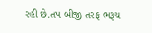રહી છે.તપ બીજી તરફ ભરૂચ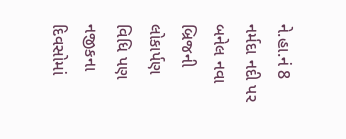ને.હા.નં 8 નર્મદા નદી પર બનેલ નવા બ્રિજની લોકાર્પણ વિધિ પણ નજીકના દિવસોમાં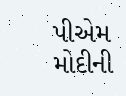પીએમ મોદીની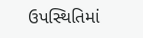ઉપસ્થિતિમાં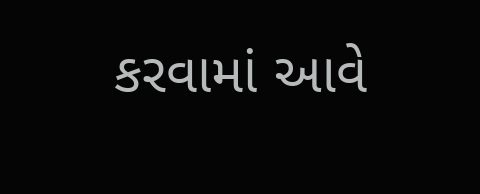કરવામાં આવે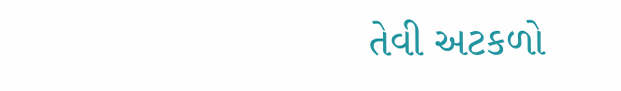તેવી અટકળો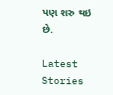પણ શરુ થઇ છે.

Latest Stories